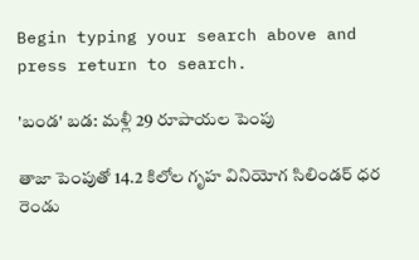Begin typing your search above and press return to search.

'బండ' బ‌డ‌: మ‌ళ్లీ 29 రూపాయ‌ల పెంపు

తాజా పెంపుతో 14.2 కిలోల గృహ వినియోగ సిలిండర్‌ ధర రెండు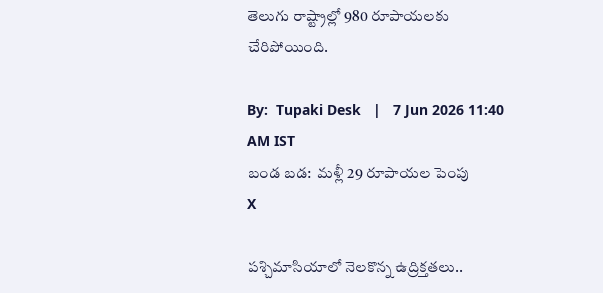తెలుగు రాష్ట్రాల్లో 980 రూపాయ‌ల‌కు చేరిపోయింది.

By:  Tupaki Desk   |   7 Jun 2026 11:40 AM IST
బండ బ‌డ‌:  మ‌ళ్లీ 29 రూపాయ‌ల పెంపు
X

ప‌శ్చిమాసియాలో నెల‌కొన్న ఉద్రిక్త‌త‌లు..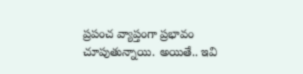ప్ర‌పంచ వ్యాప్తంగా ప్ర‌భావం చూపుతున్నాయి. అయితే.. ఇవి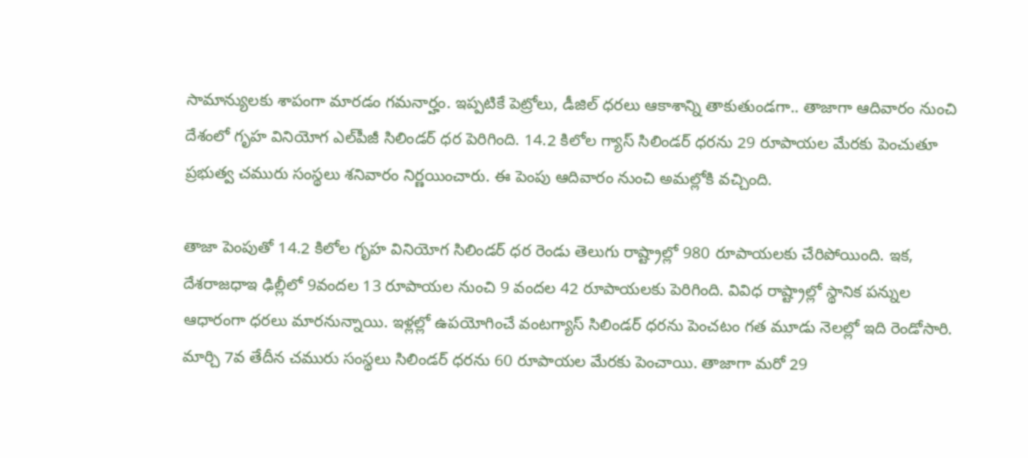సామాన్యులకు శాపంగా మార‌డం గ‌మ‌నార్హం. ఇప్ప‌టికే పెట్రోలు, డీజిల్ ధ‌ర‌లు ఆకాశాన్ని తాకుతుండ‌గా.. తాజాగా ఆదివారం నుంచి దేశంలో గృహ వినియోగ ఎల్‌పీజీ సిలిండర్‌ ధర పెరిగింది. 14.2 కిలోల గ్యాస్ సిలిండ‌ర్ ధ‌ర‌ను 29 రూపాయ‌ల మేర‌కు పెంచుతూ ప్రభుత్వ చమురు సంస్థలు శనివారం నిర్ణయించారు. ఈ పెంపు ఆదివారం నుంచి అమల్లోకి వచ్చింది.

తాజా పెంపుతో 14.2 కిలోల గృహ వినియోగ సిలిండర్‌ ధర రెండు తెలుగు రాష్ట్రాల్లో 980 రూపాయ‌ల‌కు చేరిపోయింది. ఇక‌, దేశ‌రాజ‌ధాఇ ఢిల్లీలో 9వంద‌ల 13 రూపాయ‌ల‌ నుంచి 9 వంద‌ల 42 రూపాయ‌ల‌కు పెరిగింది. వివిధ రాష్ట్రాల్లో స్థానిక పన్నుల ఆధారంగా ధరలు మార‌నున్నాయి. ఇళ్లల్లో ఉపయోగించే వంటగ్యాస్‌ సిలిండర్‌ ధరను పెంచటం గత మూడు నెలల్లో ఇది రెండోసారి. మార్చి 7వ తేదీన చమురు సంస్థలు సిలిండర్ ధ‌ర‌ను 60 రూపాయ‌ల మేర‌కు పెంచాయి. తాజాగా మ‌రో 29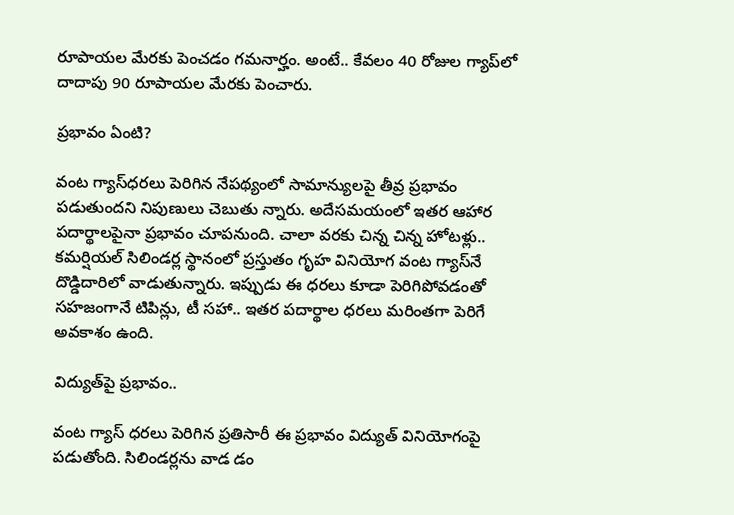రూపాయ‌ల మేర‌కు పెంచ‌డం గ‌మ‌నార్హం. అంటే.. కేవ‌లం 40 రోజుల గ్యాప్‌లో దాదాపు 90 రూపాయ‌ల మేర‌కు పెంచారు.

ప్ర‌భావం ఏంటి?

వంట గ్యాస్‌ధ‌ర‌లు పెరిగిన నేప‌థ్యంలో సామాన్యుల‌పై తీవ్ర ప్ర‌భావం ప‌డుతుంద‌ని నిపుణులు చెబుతు న్నారు. అదేస‌మ‌యంలో ఇత‌ర ఆహార ప‌దార్థాల‌పైనా ప్ర‌భావం చూప‌నుంది. చాలా వ‌ర‌కు చిన్న చిన్న హోట‌ళ్లు.. క‌మ‌ర్షియ‌ల్ సిలిండ‌ర్ల స్థానంలో ప్ర‌స్తుతం గృహ వినియోగ వంట గ్యాస్‌నే దొడ్డిదారిలో వాడుతున్నారు. ఇప్పుడు ఈ ధ‌ర‌లు కూడా పెరిగిపోవ‌డంతో స‌హ‌జంగానే టిపిన్లు, టీ స‌హా.. ఇత‌ర ప‌దార్థాల ధ‌ర‌లు మ‌రింత‌గా పెరిగే అవ‌కాశం ఉంది.

విద్యుత్‌పై ప్ర‌భావం..

వంట గ్యాస్ ధ‌ర‌లు పెరిగిన ప్ర‌తిసారీ ఈ ప్ర‌భావం విద్యుత్ వినియోగంపై ప‌డుతోంది. సిలిండ‌ర్ల‌ను వాడ డం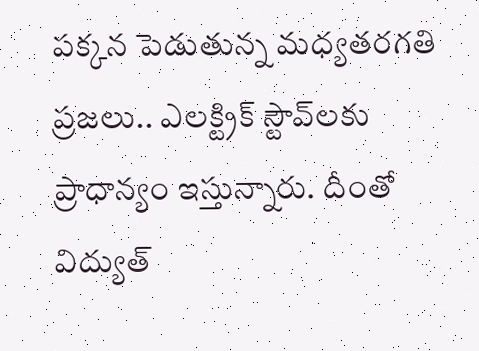ప‌క్క‌న పెడుతున్న మ‌ధ్య‌త‌ర‌గ‌తి ప్ర‌జ‌లు.. ఎల‌క్ట్రిక్ స్టౌవ్‌ల‌కు ప్రాధాన్యం ఇస్తున్నారు. దీంతో విద్యుత్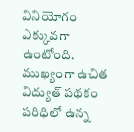వినియోగం ఎక్కువ‌గా ఉంటోంది. ముఖ్యంగా ఉచిత విద్యుత్ ప‌థ‌కం ప‌రిధిలో ఉన్న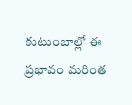కుటుంబాల్లో ఈ ప్ర‌భావం మ‌రింత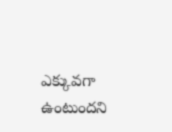ఎక్కువ‌గా ఉంటుంద‌ని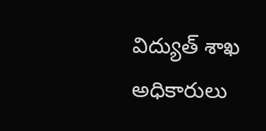విద్యుత్ శాఖ అధికారులు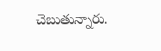చెబుతున్నారు.